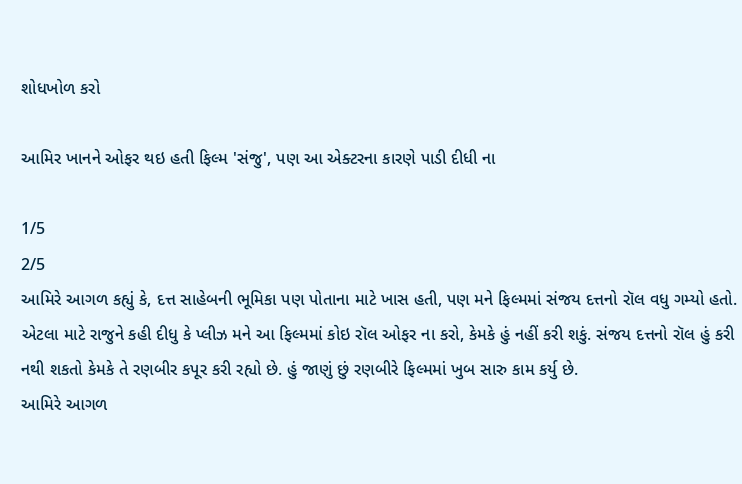શોધખોળ કરો

આમિર ખાનને ઓફર થઇ હતી ફિલ્મ 'સંજુ', પણ આ એક્ટરના કારણે પાડી દીધી ના

1/5
2/5
આમિરે આગળ કહ્યું કે, દત્ત સાહેબની ભૂમિકા પણ પોતાના માટે ખાસ હતી, પણ મને ફિલ્મમાં સંજય દત્તનો રૉલ વધુ ગમ્યો હતો. એટલા માટે રાજુને કહી દીધુ કે પ્લીઝ મને આ ફિલ્મમાં કોઇ રૉલ ઓફર ના કરો, કેમકે હું નહીં કરી શકું. સંજય દત્તનો રૉલ હું કરી નથી શકતો કેમકે તે રણબીર કપૂર કરી રહ્યો છે. હું જાણું છું રણબીરે ફિલ્મમાં ખુબ સારુ કામ કર્યુ છે.
આમિરે આગળ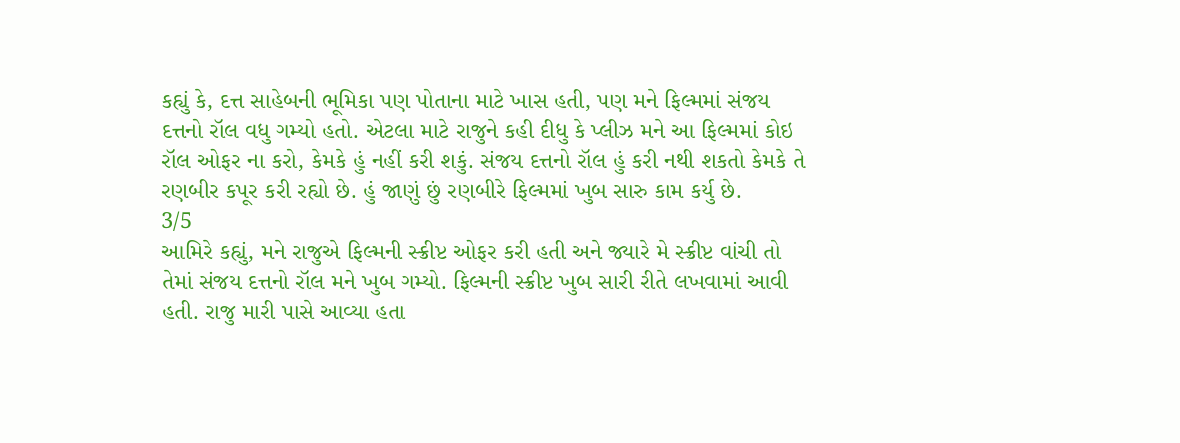કહ્યું કે, દત્ત સાહેબની ભૂમિકા પણ પોતાના માટે ખાસ હતી, પણ મને ફિલ્મમાં સંજય દત્તનો રૉલ વધુ ગમ્યો હતો. એટલા માટે રાજુને કહી દીધુ કે પ્લીઝ મને આ ફિલ્મમાં કોઇ રૉલ ઓફર ના કરો, કેમકે હું નહીં કરી શકું. સંજય દત્તનો રૉલ હું કરી નથી શકતો કેમકે તે રણબીર કપૂર કરી રહ્યો છે. હું જાણું છું રણબીરે ફિલ્મમાં ખુબ સારુ કામ કર્યુ છે.
3/5
આમિરે કહ્યું, મને રાજુએ ફિલ્મની સ્ક્રીપ્ટ ઓફર કરી હતી અને જ્યારે મે સ્ક્રીપ્ટ વાંચી તો તેમાં સંજય દત્તનો રૉલ મને ખુબ ગમ્યો. ફિલ્મની સ્ક્રીપ્ટ ખુબ સારી રીતે લખવામાં આવી હતી. રાજુ મારી પાસે આવ્યા હતા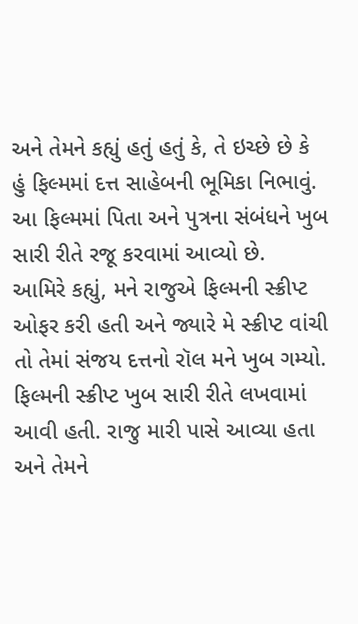અને તેમને કહ્યું હતું હતું કે, તે ઇચ્છે છે કે હું ફિલ્મમાં દત્ત સાહેબની ભૂમિકા નિભાવું. આ ફિલ્મમાં પિતા અને પુત્રના સંબંધને ખુબ સારી રીતે રજૂ કરવામાં આવ્યો છે.
આમિરે કહ્યું, મને રાજુએ ફિલ્મની સ્ક્રીપ્ટ ઓફર કરી હતી અને જ્યારે મે સ્ક્રીપ્ટ વાંચી તો તેમાં સંજય દત્તનો રૉલ મને ખુબ ગમ્યો. ફિલ્મની સ્ક્રીપ્ટ ખુબ સારી રીતે લખવામાં આવી હતી. રાજુ મારી પાસે આવ્યા હતા અને તેમને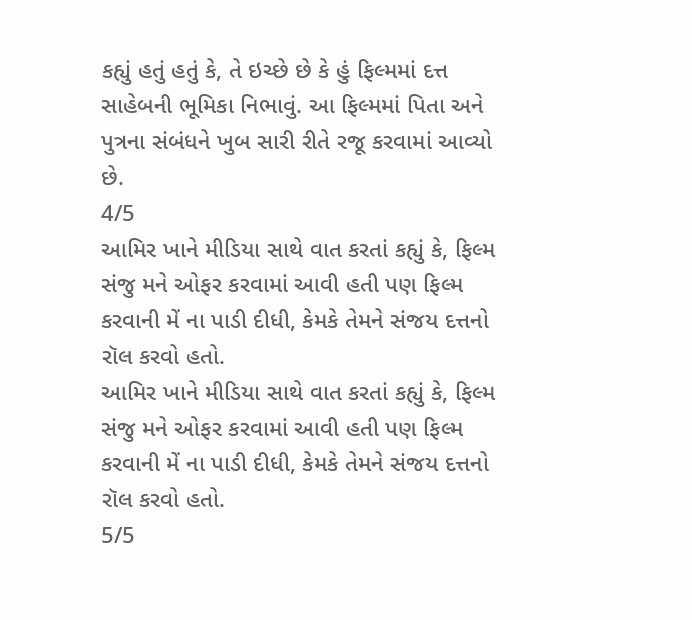કહ્યું હતું હતું કે, તે ઇચ્છે છે કે હું ફિલ્મમાં દત્ત સાહેબની ભૂમિકા નિભાવું. આ ફિલ્મમાં પિતા અને પુત્રના સંબંધને ખુબ સારી રીતે રજૂ કરવામાં આવ્યો છે.
4/5
આમિર ખાને મીડિયા સાથે વાત કરતાં કહ્યું કે, ફિલ્મ સંજુ મને ઓફર કરવામાં આવી હતી પણ ફિલ્મ કરવાની મેં ના પાડી દીધી, કેમકે તેમને સંજય દત્તનો રૉલ કરવો હતો.
આમિર ખાને મીડિયા સાથે વાત કરતાં કહ્યું કે, ફિલ્મ સંજુ મને ઓફર કરવામાં આવી હતી પણ ફિલ્મ કરવાની મેં ના પાડી દીધી, કેમકે તેમને સંજય દત્તનો રૉલ કરવો હતો.
5/5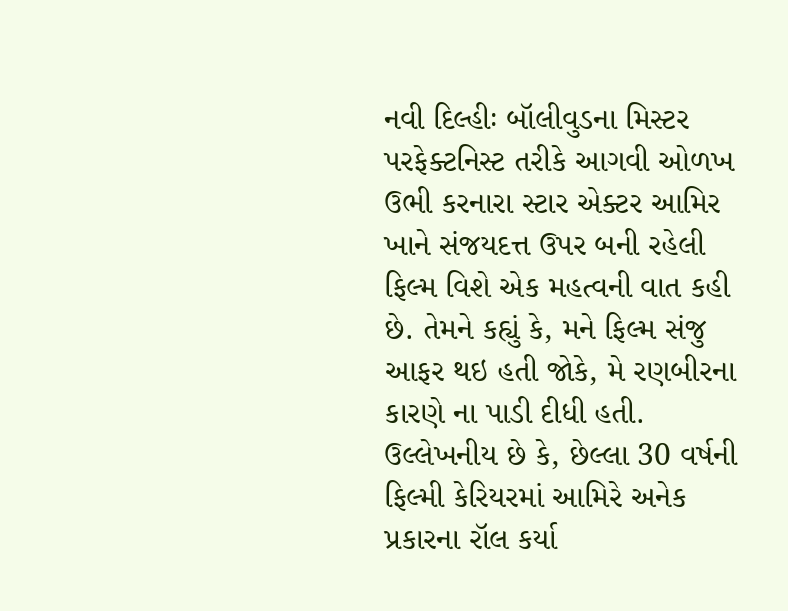નવી દિલ્હીઃ બૉલીવુડના મિસ્ટર પરફેક્ટનિસ્ટ તરીકે આગવી ઓળખ ઉભી કરનારા સ્ટાર એક્ટર આમિર ખાને સંજયદત્ત ઉપર બની રહેલી ફિલ્મ વિશે એક મહત્વની વાત કહી છે. તેમને કહ્યું કે, મને ફિલ્મ સંજુ આફર થઇ હતી જોકે, મે રણબીરના કારણે ના પાડી દીધી હતી. ઉલ્લેખનીય છે કે, છેલ્લા 30 વર્ષની ફિલ્મી કેરિયરમાં આમિરે અનેક પ્રકારના રૉલ કર્યા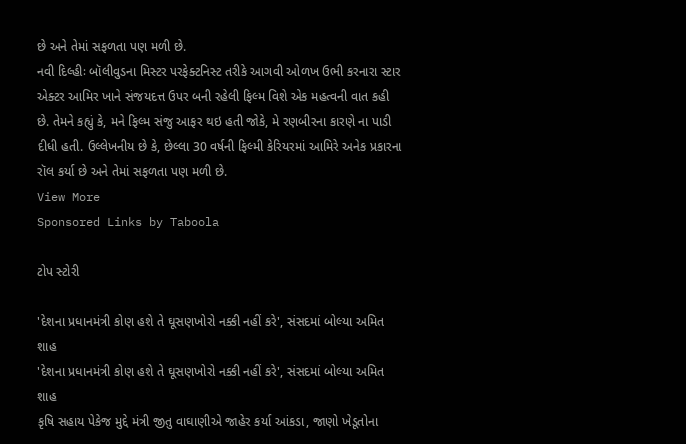છે અને તેમાં સફળતા પણ મળી છે.
નવી દિલ્હીઃ બૉલીવુડના મિસ્ટર પરફેક્ટનિસ્ટ તરીકે આગવી ઓળખ ઉભી કરનારા સ્ટાર એક્ટર આમિર ખાને સંજયદત્ત ઉપર બની રહેલી ફિલ્મ વિશે એક મહત્વની વાત કહી છે. તેમને કહ્યું કે, મને ફિલ્મ સંજુ આફર થઇ હતી જોકે, મે રણબીરના કારણે ના પાડી દીધી હતી. ઉલ્લેખનીય છે કે, છેલ્લા 30 વર્ષની ફિલ્મી કેરિયરમાં આમિરે અનેક પ્રકારના રૉલ કર્યા છે અને તેમાં સફળતા પણ મળી છે.
View More
Sponsored Links by Taboola

ટોપ સ્ટોરી

'દેશના પ્રધાનમંત્રી કોણ હશે તે ઘૂસણખોરો નક્કી નહીં કરે', સંસદમાં બોલ્યા અમિત શાહ
'દેશના પ્રધાનમંત્રી કોણ હશે તે ઘૂસણખોરો નક્કી નહીં કરે', સંસદમાં બોલ્યા અમિત શાહ
કૃષિ સહાય પેકેજ મુદ્દે મંત્રી જીતુ વાઘાણીએ જાહેર કર્યા આંકડા, જાણો ખેડૂતોના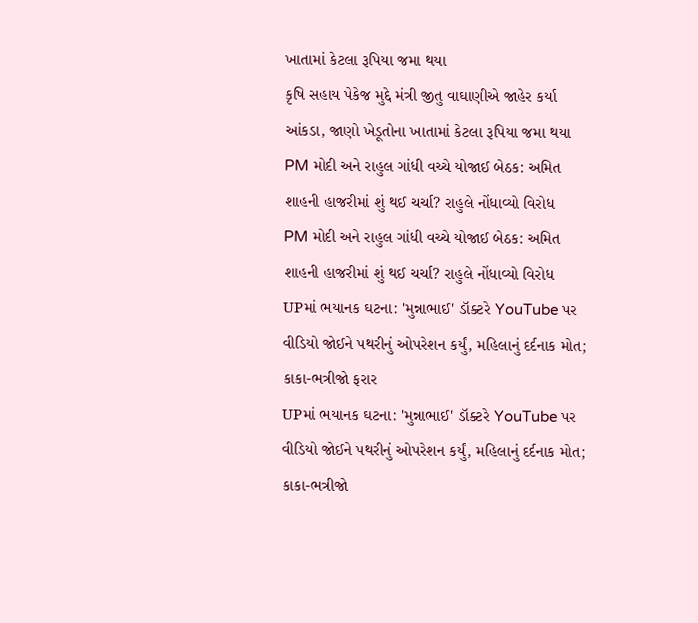ખાતામાં કેટલા રૂપિયા જમા થયા
કૃષિ સહાય પેકેજ મુદ્દે મંત્રી જીતુ વાઘાણીએ જાહેર કર્યા આંકડા, જાણો ખેડૂતોના ખાતામાં કેટલા રૂપિયા જમા થયા
PM મોદી અને રાહુલ ગાંધી વચ્ચે યોજાઈ બેઠક: અમિત શાહની હાજરીમાં શું થઈ ચર્ચા? રાહુલે નોંધાવ્યો વિરોધ
PM મોદી અને રાહુલ ગાંધી વચ્ચે યોજાઈ બેઠક: અમિત શાહની હાજરીમાં શું થઈ ચર્ચા? રાહુલે નોંધાવ્યો વિરોધ
UPમાં ભયાનક ઘટના: 'મુન્નાભાઈ' ડૉક્ટરે YouTube પર વીડિયો જોઈને પથરીનું ઓપરેશન કર્યું, મહિલાનું દર્દનાક મોત; કાકા-ભત્રીજો ફરાર
UPમાં ભયાનક ઘટના: 'મુન્નાભાઈ' ડૉક્ટરે YouTube પર વીડિયો જોઈને પથરીનું ઓપરેશન કર્યું, મહિલાનું દર્દનાક મોત; કાકા-ભત્રીજો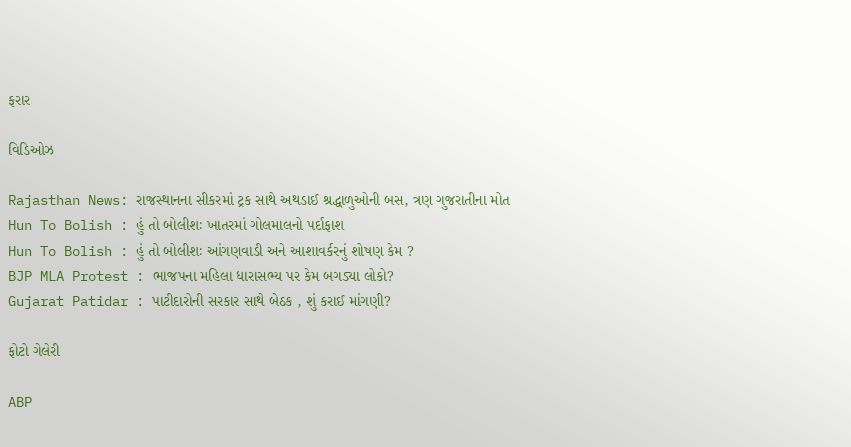ફરાર

વિડિઓઝ

Rajasthan News: રાજસ્થાનના સીકરમાં ટ્રક સાથે અથડાઈ શ્રદ્ધાળુઓની બસ, ત્રણ ગુજરાતીના મોત
Hun To Bolish : હું તો બોલીશઃ ખાતરમાં ગોલમાલનો પર્દાફાશ
Hun To Bolish : હું તો બોલીશઃ આંગણવાડી અને આશાવર્કરનું શોષણ કેમ ?
BJP MLA Protest : ભાજપના મહિલા ધારાસભ્ય પર કેમ બગડ્યા લોકો?
Gujarat Patidar : પાટીદારોની સરકાર સાથે બેઠક , શું કરાઈ માંગણી?

ફોટો ગેલેરી

ABP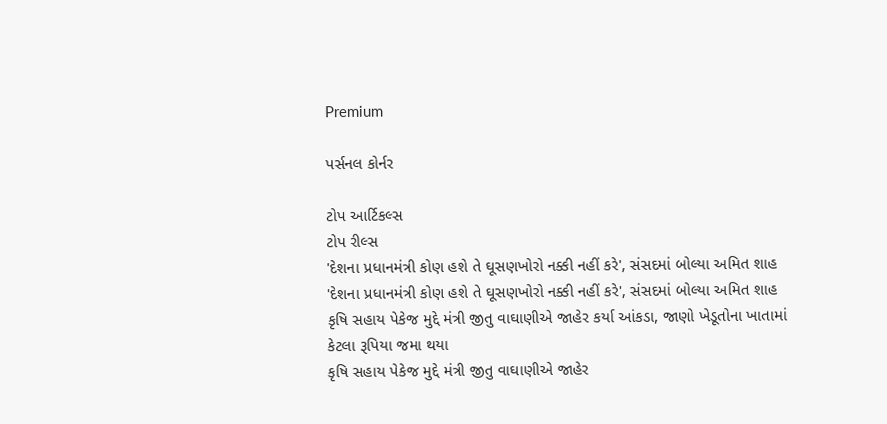Premium

પર્સનલ કોર્નર

ટોપ આર્ટિકલ્સ
ટોપ રીલ્સ
'દેશના પ્રધાનમંત્રી કોણ હશે તે ઘૂસણખોરો નક્કી નહીં કરે', સંસદમાં બોલ્યા અમિત શાહ
'દેશના પ્રધાનમંત્રી કોણ હશે તે ઘૂસણખોરો નક્કી નહીં કરે', સંસદમાં બોલ્યા અમિત શાહ
કૃષિ સહાય પેકેજ મુદ્દે મંત્રી જીતુ વાઘાણીએ જાહેર કર્યા આંકડા, જાણો ખેડૂતોના ખાતામાં કેટલા રૂપિયા જમા થયા
કૃષિ સહાય પેકેજ મુદ્દે મંત્રી જીતુ વાઘાણીએ જાહેર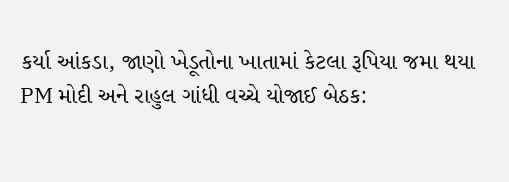કર્યા આંકડા, જાણો ખેડૂતોના ખાતામાં કેટલા રૂપિયા જમા થયા
PM મોદી અને રાહુલ ગાંધી વચ્ચે યોજાઈ બેઠક: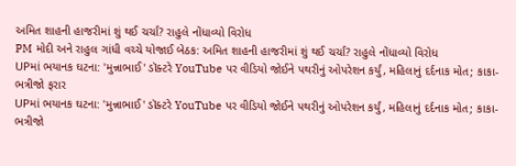અમિત શાહની હાજરીમાં શું થઈ ચર્ચા? રાહુલે નોંધાવ્યો વિરોધ
PM મોદી અને રાહુલ ગાંધી વચ્ચે યોજાઈ બેઠક: અમિત શાહની હાજરીમાં શું થઈ ચર્ચા? રાહુલે નોંધાવ્યો વિરોધ
UPમાં ભયાનક ઘટના: 'મુન્નાભાઈ' ડૉક્ટરે YouTube પર વીડિયો જોઈને પથરીનું ઓપરેશન કર્યું, મહિલાનું દર્દનાક મોત; કાકા-ભત્રીજો ફરાર
UPમાં ભયાનક ઘટના: 'મુન્નાભાઈ' ડૉક્ટરે YouTube પર વીડિયો જોઈને પથરીનું ઓપરેશન કર્યું, મહિલાનું દર્દનાક મોત; કાકા-ભત્રીજો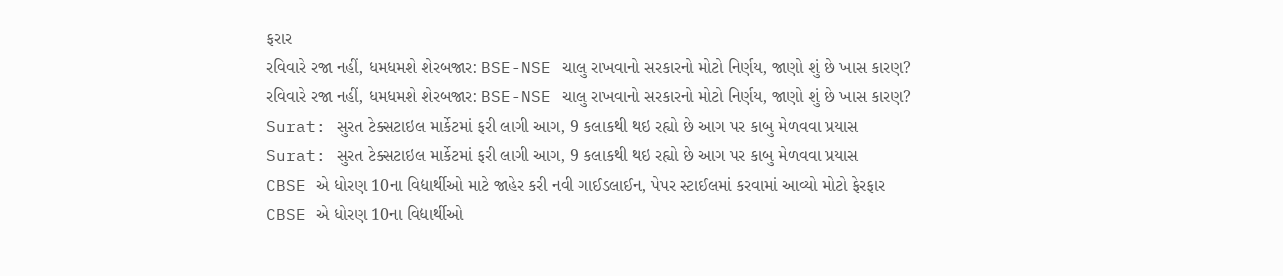ફરાર
રવિવારે રજા નહીં, ધમધમશે શેરબજાર: BSE-NSE ચાલુ રાખવાનો સરકારનો મોટો નિર્ણય, જાણો શું છે ખાસ કારણ?
રવિવારે રજા નહીં, ધમધમશે શેરબજાર: BSE-NSE ચાલુ રાખવાનો સરકારનો મોટો નિર્ણય, જાણો શું છે ખાસ કારણ?
Surat: સુરત ટેક્સટાઇલ માર્કેટમાં ફરી લાગી આગ, 9 કલાકથી થઇ રહ્યો છે આગ પર કાબુ મેળવવા પ્રયાસ
Surat: સુરત ટેક્સટાઇલ માર્કેટમાં ફરી લાગી આગ, 9 કલાકથી થઇ રહ્યો છે આગ પર કાબુ મેળવવા પ્રયાસ
CBSE એ ધોરણ 10ના વિદ્યાર્થીઓ માટે જાહેર કરી નવી ગાઈડલાઈન, પેપર સ્ટાઈલમાં કરવામાં આવ્યો મોટો ફેરફાર
CBSE એ ધોરણ 10ના વિદ્યાર્થીઓ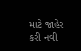માટે જાહેર કરી નવી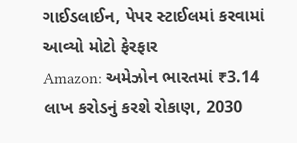ગાઈડલાઈન, પેપર સ્ટાઈલમાં કરવામાં આવ્યો મોટો ફેરફાર
Amazon: અમેઝોન ભારતમાં ₹3.14 લાખ કરોડનું કરશે રોકાણ, 2030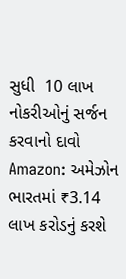સુધી  10 લાખ નોકરીઓનું સર્જન કરવાનો દાવો
Amazon: અમેઝોન ભારતમાં ₹3.14 લાખ કરોડનું કરશે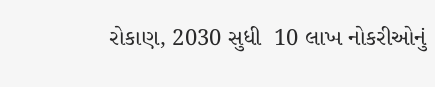રોકાણ, 2030 સુધી  10 લાખ નોકરીઓનું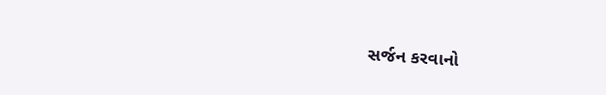સર્જન કરવાનો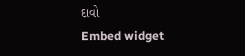દાવો
Embed widget